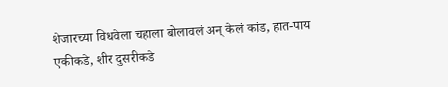शेजारच्या विधवेला चहाला बोलावलं अन् केलं कांड, हात-पाय एकीकडे, शीर दुसरीकडे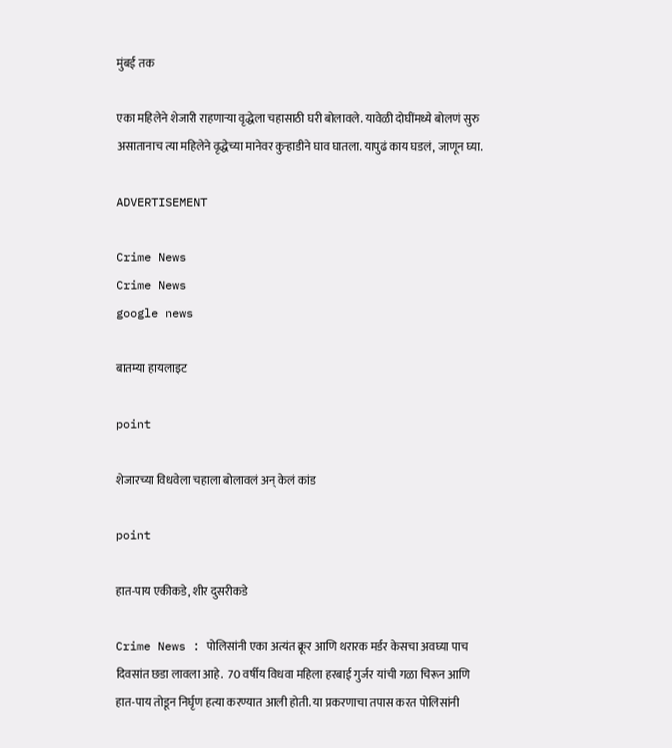मुंबई तक

एका महिलेने शेजारी राहणाऱ्या वृद्धेला चहासाठी घरी बोलावले. यावेळी दोघींमध्ये बोलणं सुरु असातानाच त्या महिलेने वृद्धेच्या मानेवर कुऱ्हाडीने घाव घातला. यापुढं काय घडलं, जाणून घ्या.

ADVERTISEMENT

Crime News
Crime News
google news

बातम्या हायलाइट

point

शेजारच्या विधवेला चहाला बोलावलं अन् केलं कांड

point

हात-पाय एकीकडे, शीर दुसरीकडे

Crime News : पोलिसांनी एका अत्यंत क्रूर आणि थरारक मर्डर केसचा अवघ्या पाच दिवसांत छडा लावला आहे.  70 वर्षीय विधवा महिला हरबाई गुर्जर यांची गळा चिरून आणि हात-पाय तोडून निर्घृण हत्या करण्यात आली होती. या प्रकरणाचा तपास करत पोलिसांनी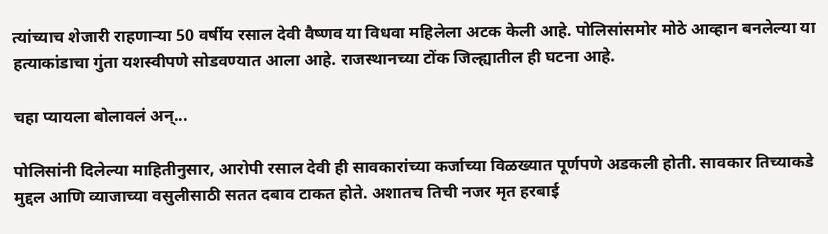त्यांच्याच शेजारी राहणाऱ्या 50 वर्षीय रसाल देवी वैष्णव या विधवा महिलेला अटक केली आहे. पोलिसांसमोर मोठे आव्हान बनलेल्या या हत्याकांडाचा गुंता यशस्वीपणे सोडवण्यात आला आहे. राजस्थानच्या टोंक जिल्ह्यातील ही घटना आहे.

चहा प्यायला बोलावलं अन्...

पोलिसांनी दिलेल्या माहितीनुसार, आरोपी रसाल देवी ही सावकारांच्या कर्जाच्या विळख्यात पूर्णपणे अडकली होती. सावकार तिच्याकडे मुद्दल आणि व्याजाच्या वसुलीसाठी सतत दबाव टाकत होते. अशातच तिची नजर मृत हरबाई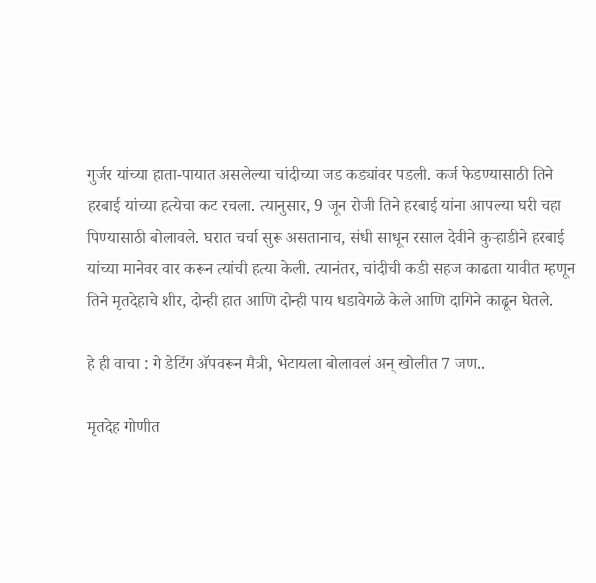गुर्जर यांच्या हाता-पायात असलेल्या चांदीच्या जड कड्यांवर पडली. कर्ज फेडण्यासाठी तिने हरबाई यांच्या हत्येचा कट रचला. त्यानुसार, 9 जून रोजी तिने हरबाई यांना आपल्या घरी चहा पिण्यासाठी बोलावले. घरात चर्चा सुरू असतानाच, संधी साधून रसाल देवीने कुऱ्हाडीने हरबाई यांच्या मानेवर वार करून त्यांची हत्या केली. त्यानंतर, चांदीची कडी सहज काढता यावीत म्हणून तिने मृतदेहाचे शीर, दोन्ही हात आणि दोन्ही पाय धडावेगळे केले आणि दागिने काढून घेतले.

हे ही वाचा : गे डेटिंग अ‍ॅपवरून मैत्री, भेटायला बोलावलं अन् खोलीत 7 जण..

मृतदेह गोणीत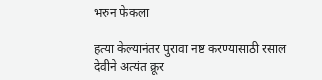भरुन फेकला

हत्या केल्यानंतर पुरावा नष्ट करण्यासाठी रसाल देवीने अत्यंत क्रूर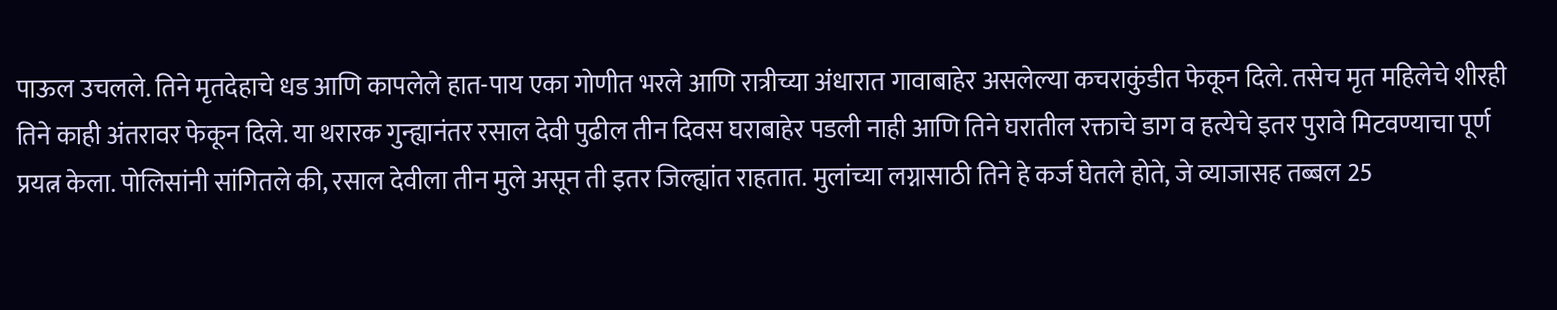पाऊल उचलले. तिने मृतदेहाचे धड आणि कापलेले हात-पाय एका गोणीत भरले आणि रात्रीच्या अंधारात गावाबाहेर असलेल्या कचराकुंडीत फेकून दिले. तसेच मृत महिलेचे शीरही तिने काही अंतरावर फेकून दिले. या थरारक गुन्ह्यानंतर रसाल देवी पुढील तीन दिवस घराबाहेर पडली नाही आणि तिने घरातील रक्ताचे डाग व हत्येचे इतर पुरावे मिटवण्याचा पूर्ण प्रयत्न केला. पोलिसांनी सांगितले की, रसाल देवीला तीन मुले असून ती इतर जिल्ह्यांत राहतात. मुलांच्या लग्नासाठी तिने हे कर्ज घेतले होते, जे व्याजासह तब्बल 25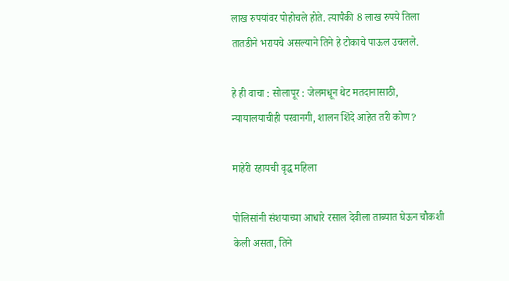लाख रुपयांवर पोहोचले होते. त्यापैकी 8 लाख रुपये तिला तातडीने भरायचे असल्याने तिने हे टोकाचे पाऊल उचलले.

हे ही वाचा : सोलापूर : जेलमधून थेट मतदानासाठी, न्यायालयाचीही परवानगी, शालन शिंदे आहेत तरी कोण?

माहेरी रहायची वृद्ध महिला

पोलिसांनी संशयाच्या आधारे रसाल देवीला ताब्यात घेऊन चौकशी केली असता, तिने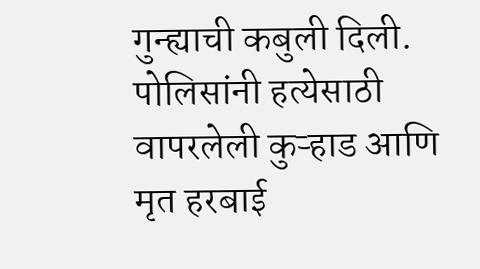गुन्ह्याची कबुली दिली. पोलिसांनी हत्येसाठी वापरलेली कुऱ्हाड आणि मृत हरबाई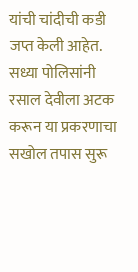यांची चांदीची कडी जप्त केली आहेत. सध्या पोलिसांनी रसाल देवीला अटक करून या प्रकरणाचा सखोल तपास सुरू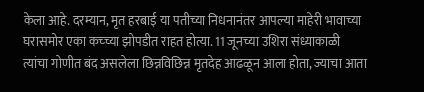केला आहे. दरम्यान, मृत हरबाई या पतीच्या निधनानंतर आपल्या माहेरी भावाच्या घरासमोर एका कच्च्या झोपडीत राहत होत्या. 11 जूनच्या उशिरा संध्याकाळी त्यांचा गोणीत बंद असलेला छिन्नविछिन्न मृतदेह आढळून आला होता, ज्याचा आता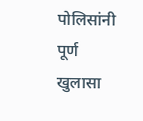पोलिसांनी पूर्ण खुलासा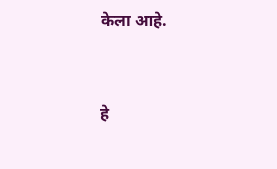केला आहे.


हे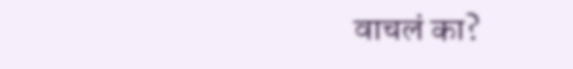वाचलं का?